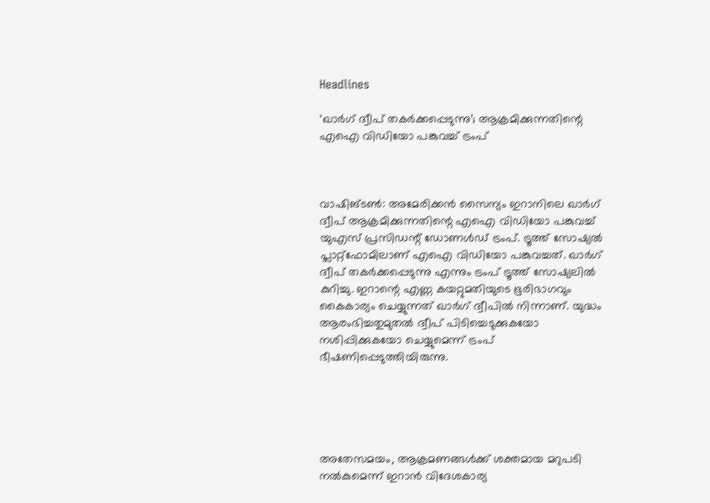Headlines

‘ഖാര്‍ഗ് ദ്വീപ് തകര്‍ക്കപ്പെടുന്നു’; ആക്രമിക്കുന്നതിന്റെ എഐ വിഡിയോ പങ്കുവച്ച് ട്രംപ്



വാഷിങ്ടണ്‍: അമേരിക്കന്‍ സൈന്യം ഇറാനിലെ ഖാര്‍ഗ് ദ്വീപ് ആക്രമിക്കുന്നതിന്റെ എഐ വിഡിയോ പങ്കുവച്ച് യുഎസ് പ്രസിഡന്റ് ഡോണള്‍ഡ് ട്രംപ്. ട്രൂത്ത് സോഷ്യല്‍ പ്ലാറ്റ്ഫോമിലാണ് എഐ വിഡിയോ പങ്കുവച്ചത്. ഖാര്‍ഗ് ദ്വീപ് തകര്‍ക്കപ്പെടുന്നു എന്നും ട്രംപ് ട്രൂത്ത് സോഷ്യലില്‍ കുറിച്ചു. ഇറാന്റെ എണ്ണ കയറ്റുമതിയുടെ ഭൂരിഭാഗവും കൈകാര്യം ചെയ്യുന്നത് ഖാര്‍ഗ് ദ്വീപില്‍ നിന്നാണ്. യുദ്ധം ആരംഭിച്ചതുമുതല്‍ ദ്വീപ് പിടിച്ചെടുക്കുകയോ നശിപ്പിക്കുകയോ ചെയ്യുമെന്ന് ട്രംപ് ഭീഷണിപ്പെടുത്തിയിരുന്നു.





അതേസമയം, ആക്രമണങ്ങള്‍ക്ക് ശക്തമായ മറുപടി നല്‍കുമെന്ന് ഇറാന്‍ വിദേശകാര്യ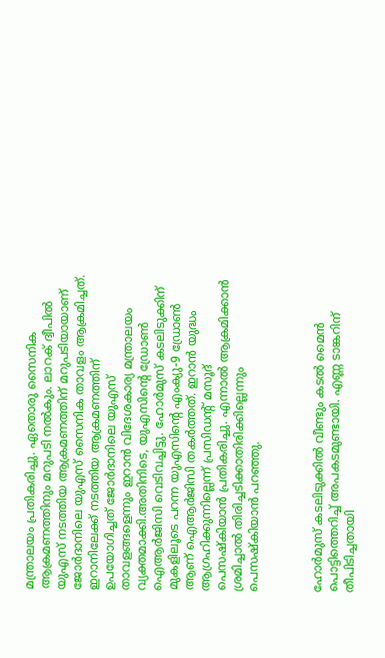മന്ത്രാലയം പ്രതികരിച്ചു. ഏതൊരു സൈനിക ആക്രമണത്തിനും മറുപടി നല്‍കും. ലാറക് ദ്വീപില്‍ യുഎസ് നടത്തിയ ആക്രമണത്തിന് മറുപടിയായാണ് ജോര്‍ദാനിലെ യുഎസ് സൈനിക താവളം ആക്രമിച്ചത്. ഇറാനിലേക്ക് നടത്തിയ ആക്രമണത്തിന് ഉപയോഗിച്ചത് ജോര്‍ദാനിലെ യുഎസ് താവളങ്ങളെന്നും ഇറാന്‍ വിദേശകാര്യ മന്ത്രാലയം വ്യക്തമാക്കി.അതിനിടെ, യുഎസിന്റെ ഡ്രോണ്‍ ഐആര്‍ജിസി വെടിവച്ചിട്ടു. ഹോര്‍മുസ് കടലിടുക്കിന് മുകളിലൂടെ പറന്ന യുഎസിന്റെ എംക്യു-9 ഡ്രോണ്‍ ആണ് ഐആര്‍ജിസി തകര്‍ത്തത്. ഇറാന്‍ യുദ്ധം ആഗ്രഹിക്കുന്നില്ലെന്ന് പ്രസിഡന്റ് മസൂദ് പെസഷ്‌കിയാന്‍ പ്രതികരിച്ചു. എന്നാല്‍ ആക്രമിക്കാന്‍ ശ്രമിച്ചാല്‍ തിരിച്ചടിക്കാതിരിക്കില്ലെന്നും പെസഷ്‌കിയാന്‍ പറഞ്ഞു.



ഹോര്‍മുസ് കടലിടുക്കില്‍ വീണ്ടും കടല്‍ മൈന്‍ പൊട്ടിത്തെറിച്ച് അപകടമുണ്ടായി. എണ്ണ ടാങ്കറിന് തീപിടിച്ചതായി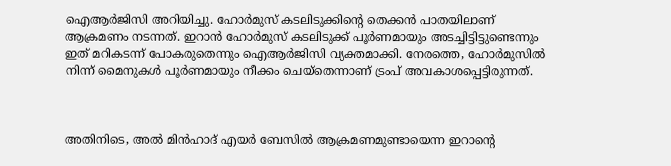ഐആര്‍ജിസി അറിയിച്ചു. ഹോര്‍മുസ് കടലിടുക്കിന്റെ തെക്കന്‍ പാതയിലാണ് ആക്രമണം നടന്നത്. ഇറാന്‍ ഹോര്‍മുസ് കടലിടുക്ക് പൂര്‍ണമായും അടച്ചിട്ടിട്ടുണ്ടെന്നും ഇത് മറികടന്ന് പോകരുതെന്നും ഐആര്‍ജിസി വ്യക്തമാക്കി. നേരത്തെ, ഹോര്‍മുസില്‍ നിന്ന് മൈനുകള്‍ പൂര്‍ണമായും നീക്കം ചെയ്‌തെന്നാണ് ട്രംപ് അവകാശപ്പെട്ടിരുന്നത്.



അതിനിടെ, അല്‍ മിന്‍ഹാദ് എയര്‍ ബേസില്‍ ആക്രമണമുണ്ടായെന്ന ഇറാന്റെ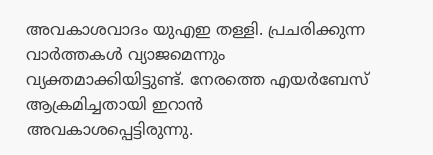അവകാശവാദം യുഎഇ തള്ളി. പ്രചരിക്കുന്ന വാര്‍ത്തകള്‍ വ്യാജമെന്നും വ്യക്തമാക്കിയിട്ടുണ്ട്. നേരത്തെ എയര്‍ബേസ് ആക്രമിച്ചതായി ഇറാന്‍ അവകാശപ്പെട്ടിരുന്നു.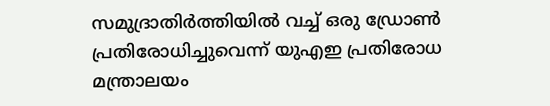സമുദ്രാതിര്‍ത്തിയില്‍ വച്ച് ഒരു ഡ്രോണ്‍ പ്രതിരോധിച്ചുവെന്ന് യുഎഇ പ്രതിരോധ മന്ത്രാലയം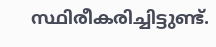സ്ഥിരീകരിച്ചിട്ടുണ്ട്.